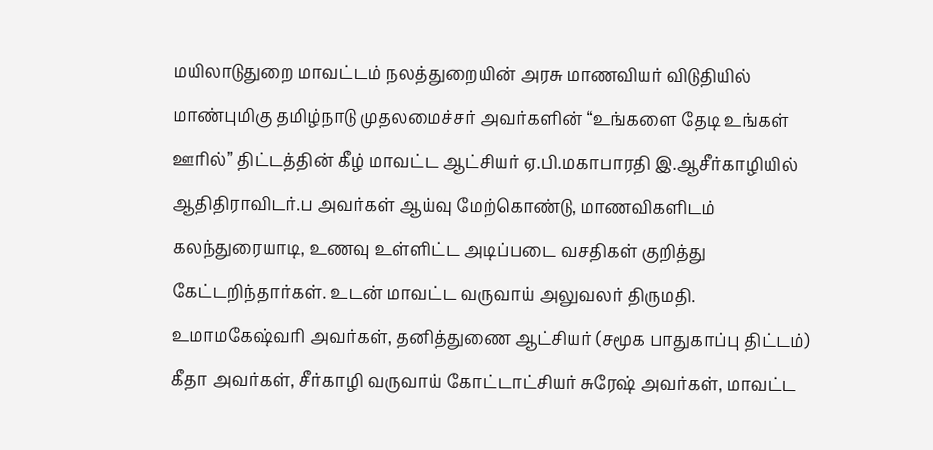மயிலாடுதுறை மாவட்டம் நலத்துறையின் அரசு மாணவியர் விடுதியில் மாண்புமிகு தமிழ்நாடு முதலமைச்சர் அவர்களின் “உங்களை தேடி உங்கள் ஊரில்” திட்டத்தின் கீழ் மாவட்ட ஆட்சியர் ஏ.பி.மகாபாரதி இ.ஆசீர்காழியில் ஆதிதிராவிடர்.ப அவர்கள் ஆய்வு மேற்கொண்டு, மாணவிகளிடம் கலந்துரையாடி, உணவு உள்ளிட்ட அடிப்படை வசதிகள் குறித்து கேட்டறிந்தார்கள். உடன் மாவட்ட வருவாய் அலுவலர் திருமதி. உமாமகேஷ்வரி அவர்கள், தனித்துணை ஆட்சியர் (சமூக பாதுகாப்பு திட்டம்) கீதா அவர்கள், சீர்காழி வருவாய் கோட்டாட்சியர் சுரேஷ் அவர்கள், மாவட்ட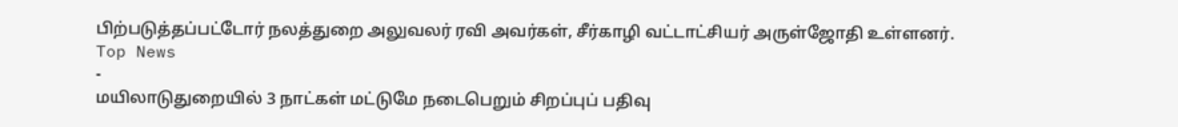பிற்படுத்தப்பட்டோர் நலத்துறை அலுவலர் ரவி அவர்கள், சீர்காழி வட்டாட்சியர் அருள்ஜோதி உள்ளனர்.
Top News
-
மயிலாடுதுறையில் 3 நாட்கள் மட்டுமே நடைபெறும் சிறப்புப் பதிவு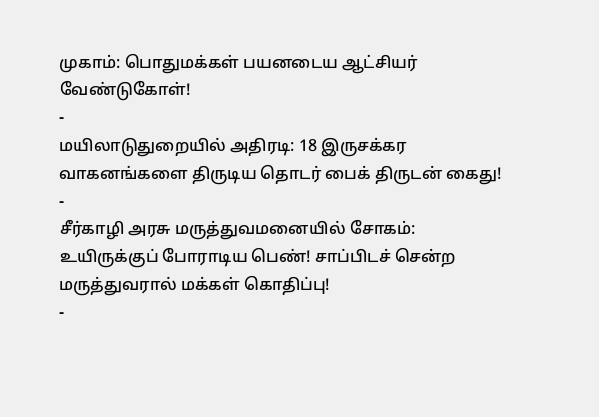முகாம்: பொதுமக்கள் பயனடைய ஆட்சியர் வேண்டுகோள்!
-
மயிலாடுதுறையில் அதிரடி: 18 இருசக்கர வாகனங்களை திருடிய தொடர் பைக் திருடன் கைது!
-
சீர்காழி அரசு மருத்துவமனையில் சோகம்: உயிருக்குப் போராடிய பெண்! சாப்பிடச் சென்ற மருத்துவரால் மக்கள் கொதிப்பு!
-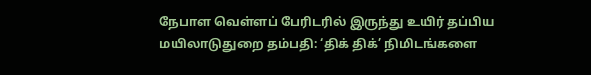நேபாள வெள்ளப் பேரிடரில் இருந்து உயிர் தப்பிய மயிலாடுதுறை தம்பதி: ‘திக் திக்’ நிமிடங்களை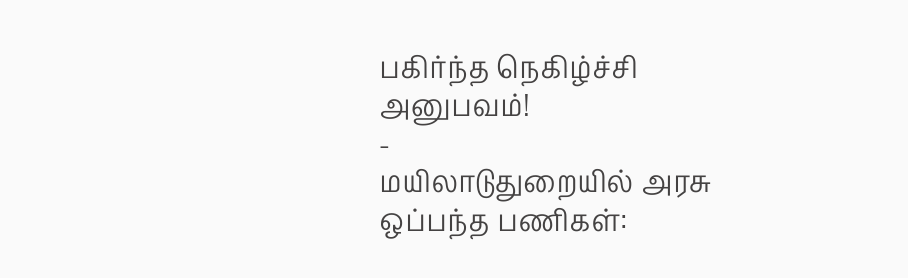பகிர்ந்த நெகிழ்ச்சி அனுபவம்!
-
மயிலாடுதுறையில் அரசு ஒப்பந்த பணிகள்: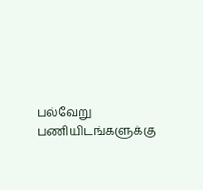பல்வேறு பணியிடங்களுக்கு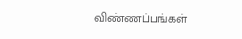விண்ணப்பங்கள்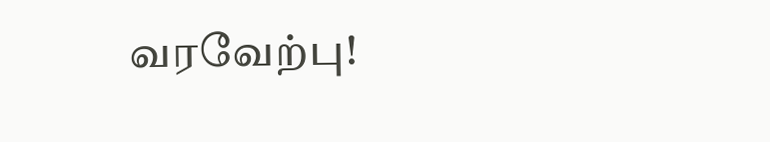வரவேற்பு!